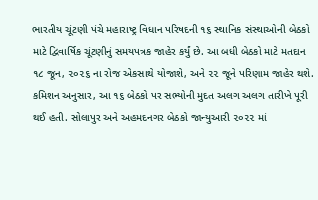ભારતીય ચૂંટણી પંચે મહારાષ્ટ્ર વિધાન પરિષદની ૧૬ સ્થાનિક સંસ્થાઓની બેઠકો માટે દ્વિવાર્ષિક ચૂંટણીનું સમયપત્રક જાહેર કર્યું છે. આ બધી બેઠકો માટે મતદાન ૧૮ જૂન, ૨૦૨૬ ના રોજ એકસાથે યોજાશે, અને ૨૨ જૂને પરિણામ જાહેર થશે. કમિશન અનુસાર, આ ૧૬ બેઠકો પર સભ્યોની મુદત અલગ અલગ તારીખે પૂરી થઈ હતી. સોલાપુર અને અહમદનગર બેઠકો જાન્યુઆરી ૨૦૨૨ માં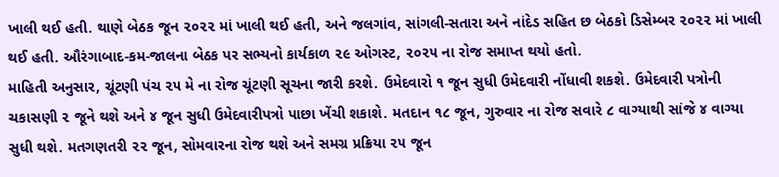ખાલી થઈ હતી. થાણે બેઠક જૂન ૨૦૨૨ માં ખાલી થઈ હતી, અને જલગાંવ, સાંગલી-સતારા અને નાંદેડ સહિત છ બેઠકો ડિસેમ્બર ૨૦૨૨ માં ખાલી થઈ હતી. ઔરંગાબાદ-કમ-જાલના બેઠક પર સભ્યનો કાર્યકાળ ૨૯ ઓગસ્ટ, ૨૦૨૫ ના રોજ સમાપ્ત થયો હતો.
માહિતી અનુસાર, ચૂંટણી પંચ ૨૫ મે ના રોજ ચૂંટણી સૂચના જારી કરશે. ઉમેદવારો ૧ જૂન સુધી ઉમેદવારી નોંધાવી શકશે. ઉમેદવારી પત્રોની ચકાસણી ૨ જૂને થશે અને ૪ જૂન સુધી ઉમેદવારીપત્રો પાછા ખેંચી શકાશે. મતદાન ૧૮ જૂન, ગુરુવાર ના રોજ સવારે ૮ વાગ્યાથી સાંજે ૪ વાગ્યા સુધી થશે. મતગણતરી ૨૨ જૂન, સોમવારના રોજ થશે અને સમગ્ર પ્રક્રિયા ૨૫ જૂન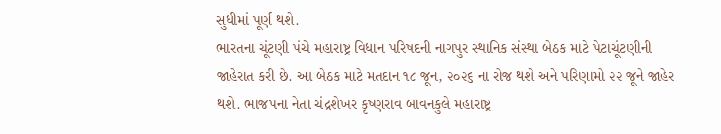સુધીમાં પૂર્ણ થશે.
ભારતના ચૂંટણી પંચે મહારાષ્ટ્ર વિધાન પરિષદની નાગપુર સ્થાનિક સંસ્થા બેઠક માટે પેટાચૂંટણીની જાહેરાત કરી છે. આ બેઠક માટે મતદાન ૧૮ જૂન, ૨૦૨૬ ના રોજ થશે અને પરિણામો ૨૨ જૂને જાહેર થશે. ભાજપના નેતા ચંદ્રશેખર કૃષ્ણરાવ બાવનકુલે મહારાષ્ટ્ર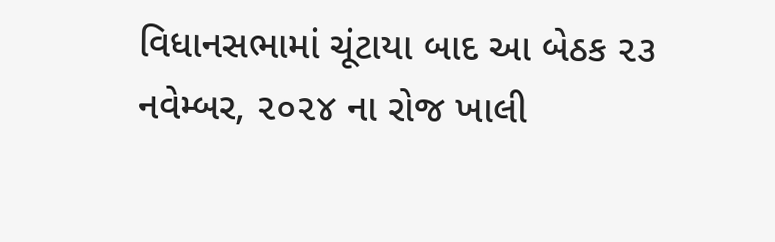વિધાનસભામાં ચૂંટાયા બાદ આ બેઠક ૨૩ નવેમ્બર, ૨૦૨૪ ના રોજ ખાલી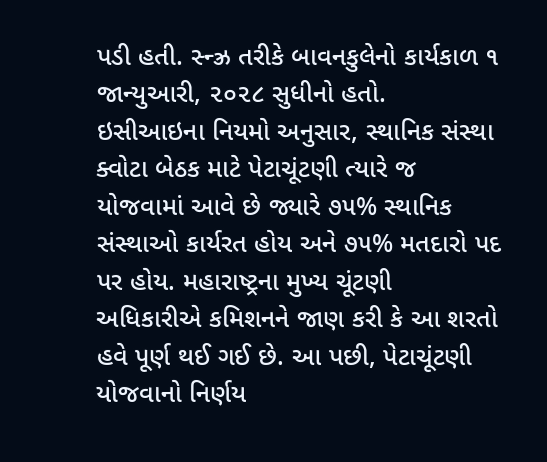પડી હતી. સ્ન્ઝ્ર તરીકે બાવનકુલેનો કાર્યકાળ ૧ જાન્યુઆરી, ૨૦૨૮ સુધીનો હતો.
ઇસીઆઇના નિયમો અનુસાર, સ્થાનિક સંસ્થા ક્વોટા બેઠક માટે પેટાચૂંટણી ત્યારે જ યોજવામાં આવે છે જ્યારે ૭૫% સ્થાનિક સંસ્થાઓ કાર્યરત હોય અને ૭૫% મતદારો પદ પર હોય. મહારાષ્ટ્રના મુખ્ય ચૂંટણી અધિકારીએ કમિશનને જાણ કરી કે આ શરતો હવે પૂર્ણ થઈ ગઈ છે. આ પછી, પેટાચૂંટણી યોજવાનો નિર્ણય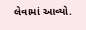લેવામાં આવ્યો.